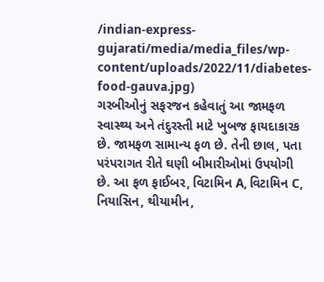/indian-express-gujarati/media/media_files/wp-content/uploads/2022/11/diabetes-food-gauva.jpg)
ગરબીઓનું સફરજન કહેવાતું આ જામફળ સ્વાસ્થ્ય અને તંદુરસ્તી માટે ખુબજ ફાયદાકારક છે. જામફળ સામાન્ય ફળ છે. તેની છાલ, પતા પરંપરાગત રીતે ઘણી બીમારીઓમાં ઉપયોગી છે. આ ફળ ફાઈબર, વિટામિન A, વિટામિન C, નિયાસિન, થીયામીન,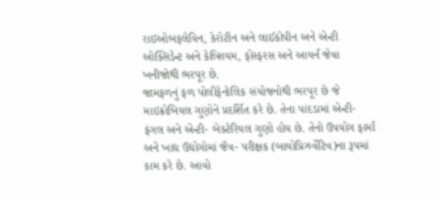રાઇઓબફલેવિન, કેરોટીન અને લાઈકોપીન અને એન્ટી ઓક્સિડેન્ટ અને કેલ્શિયમ, ફોસ્ફરસ અને આયર્ન જેવા ખનીજોથી ભરપૂર છે.
જામફળનું ફળ પોલીફેનોલિક સંયોજનોથી ભરપૂર છે જે માઇક્રોબિયલ ગુણોને પ્રદર્શિત કરે છે. તેના પાંદડામાં એન્ટી- ફંગલ અને એન્ટી- બેક્ટેરિયલ ગુણો હોય છે. તેનો ઉપયોગ ફાર્માં અને ખાદ્ય ઉદ્યોગોમાં જૈવ- પરીક્ષક (બાયોપ્રિઝર્વેટિવ)ના રૂપમાં કામ કરે છે. આવો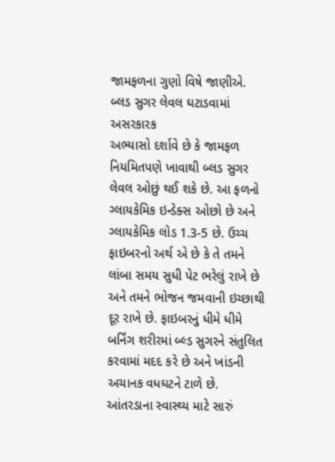જામફળના ગુણો વિષે જાણીએ.
બ્લડ સુગર લેવલ ઘટાડવામાં અસરકારક
અભ્યાસો દર્શાવે છે કે જામફળ નિયમિતપણે ખાવાથી બ્લડ સુગર લેવલ ઓછું થઈ શકે છે. આ ફળનો ગ્લાયકેમિક ઇન્ડેક્સ ઓછો છે અને ગ્લાયકેમિક લોડ 1.3-5 છે. ઉચ્ચ ફાઇબરનો અર્થ એ છે કે તે તમને લાંબા સમય સુધી પેટ ભરેલું રાખે છે અને તમને ભોજન જમવાની ઇચ્છાથી દૂર રાખે છે. ફાઇબરનું ધીમે ધીમે બર્નિંગ શરીરમાં બ્લ્ડ સુગરને સંતુલિત કરવામાં મદદ કરે છે અને ખાંડની અચાનક વધઘટને ટાળે છે.
આંતરડાના સ્વાસ્થ્ય માટે સારું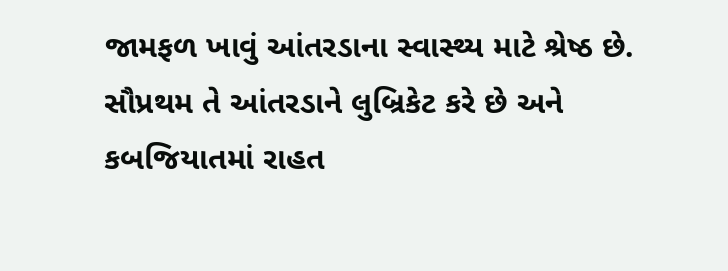જામફળ ખાવું આંતરડાના સ્વાસ્થ્ય માટે શ્રેષ્ઠ છે. સૌપ્રથમ તે આંતરડાને લુબ્રિકેટ કરે છે અને કબજિયાતમાં રાહત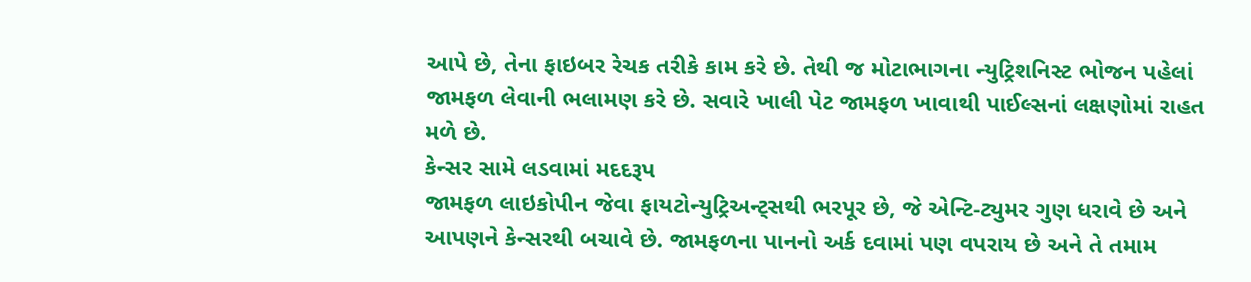આપે છે, તેના ફાઇબર રેચક તરીકે કામ કરે છે. તેથી જ મોટાભાગના ન્યુટ્રિશનિસ્ટ ભોજન પહેલાં જામફળ લેવાની ભલામણ કરે છે. સવારે ખાલી પેટ જામફળ ખાવાથી પાઈલ્સનાં લક્ષણોમાં રાહત મળે છે.
કેન્સર સામે લડવામાં મદદરૂપ
જામફળ લાઇકોપીન જેવા ફાયટોન્યુટ્રિઅન્ટ્સથી ભરપૂર છે, જે એન્ટિ-ટ્યુમર ગુણ ધરાવે છે અને આપણને કેન્સરથી બચાવે છે. જામફળના પાનનો અર્ક દવામાં પણ વપરાય છે અને તે તમામ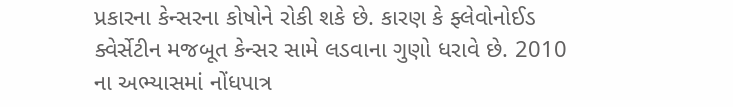પ્રકારના કેન્સરના કોષોને રોકી શકે છે. કારણ કે ફ્લેવોનોઈડ ક્વેર્સેટીન મજબૂત કેન્સર સામે લડવાના ગુણો ધરાવે છે. 2010 ના અભ્યાસમાં નોંધપાત્ર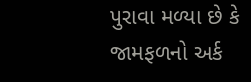પુરાવા મળ્યા છે કે જામફળનો અર્ક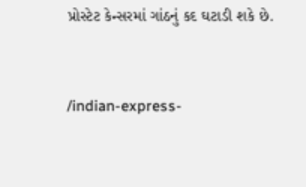પ્રોસ્ટેટ કેન્સરમાં ગાંઠનું કદ ઘટાડી શકે છે.


/indian-express-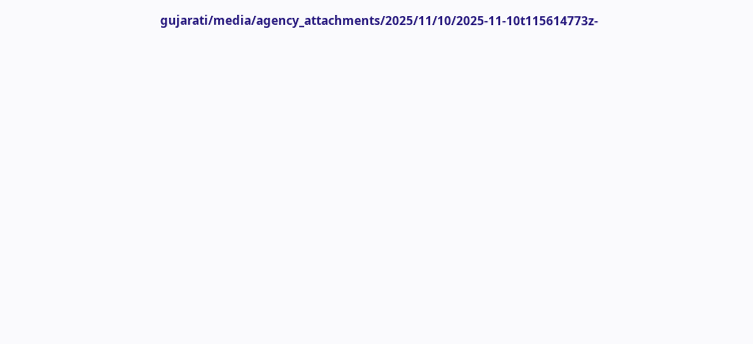gujarati/media/agency_attachments/2025/11/10/2025-11-10t115614773z-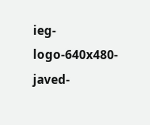ieg-logo-640x480-javed-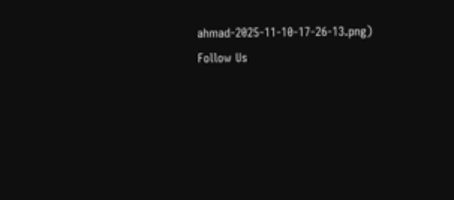ahmad-2025-11-10-17-26-13.png)
Follow Us